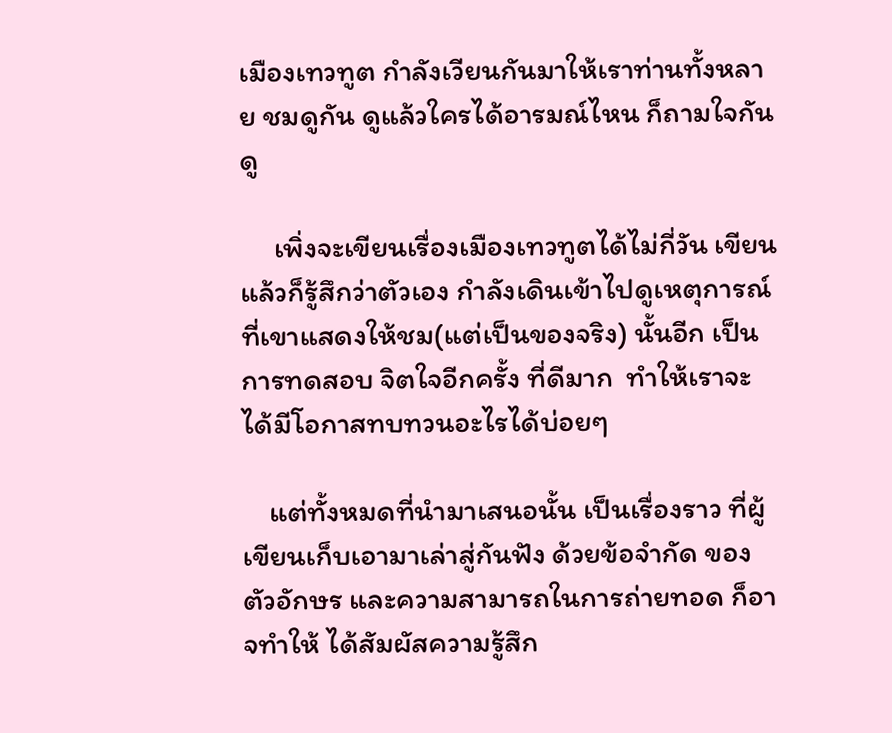เมืองเทวทูต กำลังเวียนกันมาให้เราท่านทั้งหลาย ชมดูกัน ดูแล้วใครได้อารมณ์ไหน ก็ถามใจกันดู

     เพิ่งจะเขียนเรื่องเมืองเทวทูตได้ไม่กี่วัน เขียนแล้วก็รู้สึกว่าตัวเอง กำลังเดินเข้าไปดูเหตุการณ์ที่เขาแสดงให้ชม(แต่เป็นของจริง) นั้นอีก เป็นการทดสอบ จิตใจอีกครั้ง ที่ดีมาก  ทำให้เราจะได้มีโอกาสทบทวนอะไรได้บ่อยๆ

    แต่ทั้งหมดที่นำมาเสนอนั้น เป็นเรื่องราว ที่ผู้เขียนเก็บเอามาเล่าสู่กันฟัง ด้วยข้อจำกัด ของตัวอักษร และความสามารถในการถ่ายทอด ก็อาจทำให้ ได้สัมผัสความรู้สึก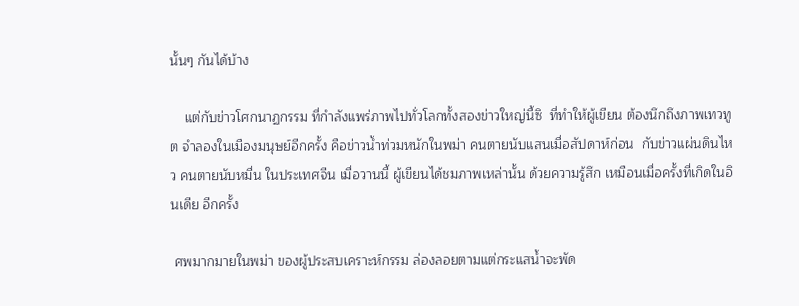นั้นๆ กันได้บ้าง

    แต่กับข่าวโศกนาฏกรรม ที่กำลังแพร่ภาพไปทั่วโลกทั้งสองข่าวใหญ่นี้ซิ  ที่ทำให้ผู้เขียน ต้องนึกถึงภาพเทวทูต จำลองในเมืองมนุษย์อีกครั้ง คือข่าวน้ำท่วมหนักในพม่า คนตายนับแสนเมื่อสัปดาห์ก่อน  กับข่าวแผ่นดินไหว คนตายนับหมื่น ในประเทศจีน เมื่อวานนี้ ผู้เขียนได้ชมภาพเหล่านั้น ด้วยความรู้สึก เหมือนเมื่อครั้งที่เกิดในอินเดีย อีกครั้ง

 ศพมากมายในพม่า ของผู้ประสบเคราะห์กรรม ล่องลอยตามแต่กระแสน้ำจะพัด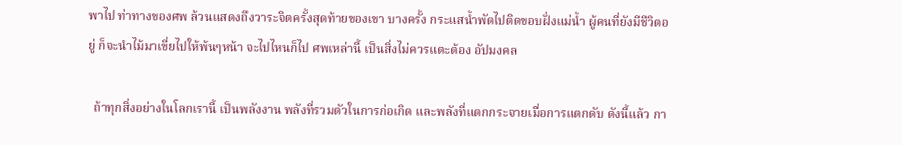พาไป ท่าทางของศพ ล้วนแสดงถึงวาระจิตครั้งสุดท้ายของเขา บางครั้ง กระแสน้ำพัดไปติดขอบฝั่งแม่น้ำ ผู้คนที่ยังมีชีวิตอยู่ ก็จะนำไม้มาเขี่ยไปให้พ้นๆหน้า จะไปไหนก็ไป ศพเหล่านี้ เป็นสิ่งไม่ควรแตะต้อง อัปมงคล

  ถ้าทุกสิ่งอย่างในโลกเรานี้ เป็นพลังงาน พลังที่รวมตัวในการก่อเกิด และพลังที่แตกกระจายเมื่อการแตกดับ ดังนี้แล้ว กา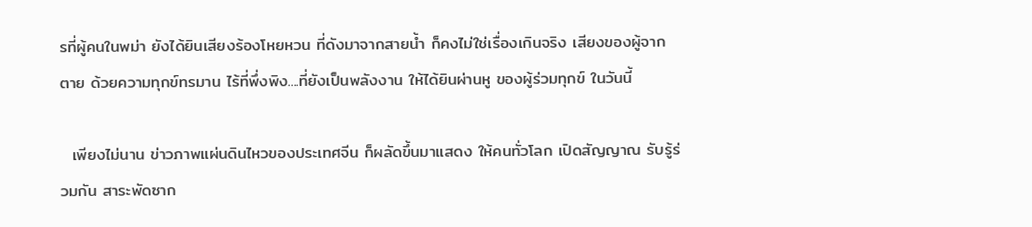รที่ผู้คนในพม่า ยังได้ยินเสียงร้องโหยหวน ที่ดังมาจากสายน้ำ ก็คงไม่ใช่เรื่องเกินจริง เสียงของผู้จากตาย ด้วยความทุกข์ทรมาน ไร้ที่พึ่งพิง....ที่ยังเป็นพลังงาน ให้ได้ยินผ่านหู ของผู้ร่วมทุกข์ ในวันนี้

  เพียงไม่นาน ข่าวภาพแผ่นดินไหวของประเทศจีน ก็ผลัดขึ้นมาแสดง ให้คนทั่วโลก เปิดสัญญาณ รับรู้ร่วมกัน สาระพัดซาก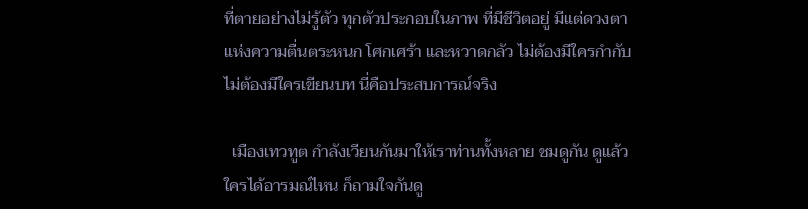ที่ตายอย่างไม่รู้ตัว ทุกตัวประกอบในภาพ ที่มีชีวิตอยู่ มีแต่ดวงตาแห่งความตื่นตระหนก โศกเศร้า และหวาดกลัว ไม่ต้องมีใครกำกับ ไม่ต้องมีใครเขียนบท นี่คือประสบการณ์จริง

  เมืองเทวทูต กำลังเวียนกันมาให้เราท่านทั้งหลาย ชมดูกัน ดูแล้วใครได้อารมณ์ไหน ก็ถามใจกันดู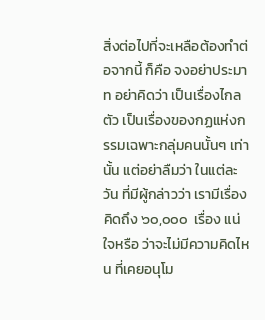สิ่งต่อไปที่จะเหลือต้องทำต่อจากนี้ ก็คือ จงอย่าประมาท อย่าคิดว่า เป็นเรื่องไกลตัว เป็นเรื่องของกฏแห่งกรรมเฉพาะกลุ่มคนนั้นๆ เท่านั้น แต่อย่าลืมว่า ในแต่ละวัน ที่มีผู้กล่าวว่า เรามีเรื่องคิดถึง ๖๐,๐๐๐  เรื่อง แน่ใจหรือ ว่าจะไม่มีความคิดไหน ที่เคยอนุโม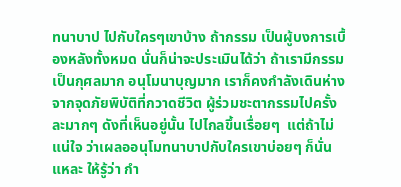ทนาบาป ไปกับใครๆเขาบ้าง ถ้ากรรม เป็นผู้บงการเบื้องหลังทั้งหมด นั่นก็น่าจะประเมินได้ว่า ถ้าเรามีกรรมเป็นกุศลมาก อนุโมนาบุญมาก เราก็คงกำลังเดินห่างจากจุดภัยพิบัติที่กวาดชีวิต ผู้ร่วมชะตากรรมไปครั้งละมากๆ ดังที่เห็นอยู่นั้น ไปไกลขึ้นเรื่อยๆ  แต่ถ้าไม่แน่ใจ ว่าเผลออนุโมทนาบาปกับใครเขาบ่อยๆ ก็นั่นแหละ ให้รู้ว่า กำ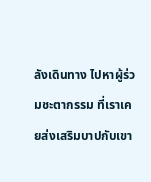ลังเดินทาง ไปหาผู้ร่วมชะตากรรม ที่เราเคยส่งเสริมบาปกับเขา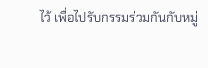ไว้ เพื่อไปรับกรรมร่วมกันกับหมู่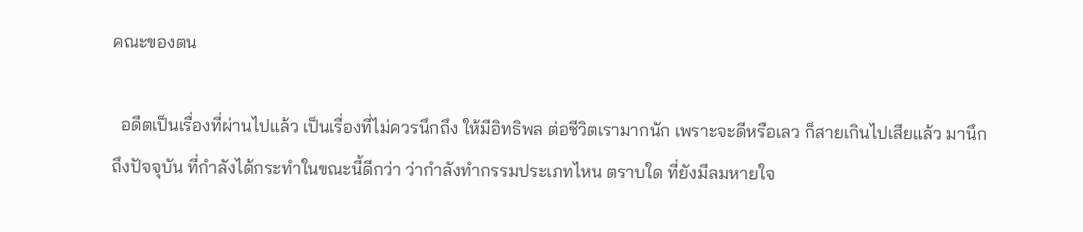คณะของตน

  อดีตเป็นเรื่องที่ผ่านไปแล้ว เป็นเรื่องที่ไม่ควรนึกถึง ให้มีอิทธิพล ต่อชีวิตเรามากนัก เพราะจะดีหรือเลว ก็สายเกินไปเสียแล้ว มานึกถึงปัจจุบัน ที่กำลังได้กระทำในขณะนี้ดีกว่า ว่ากำลังทำกรรมประเภทไหน ตราบใด ที่ยังมีลมหายใจ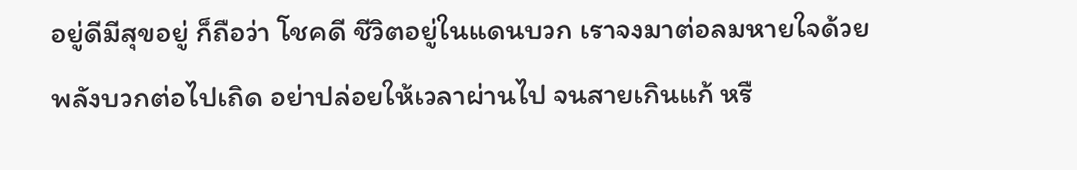อยู่ดีมีสุขอยู่ ก็ถือว่า โชคดี ชีวิตอยู่ในแดนบวก เราจงมาต่อลมหายใจด้วยพลังบวกต่อไปเถิด อย่าปล่อยให้เวลาผ่านไป จนสายเกินแก้ หรื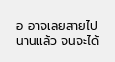อ อาจเลยสายไปนานแล้ว จนจะได้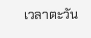เวลาตะวัน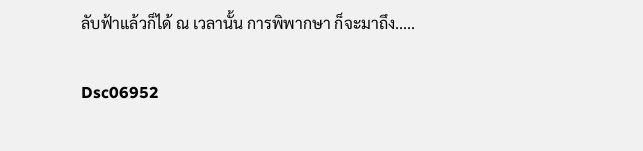ลับฟ้าแล้วก็ได้ ณ เวลานั้น การพิพากษา ก็จะมาถึง.....

Dsc06952